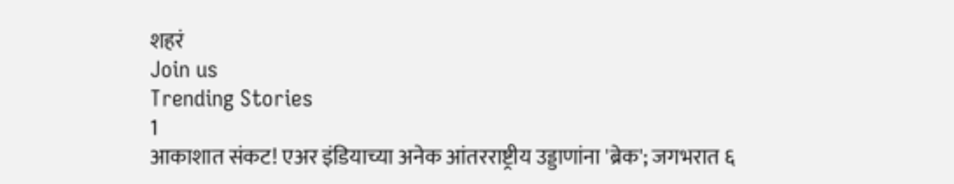शहरं
Join us
Trending Stories
1
आकाशात संकट! एअर इंडियाच्या अनेक आंतरराष्ट्रीय उड्डाणांना 'ब्रेक'; जगभरात ६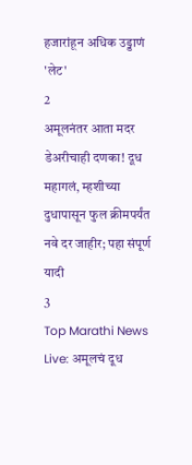हजारांहून अधिक उड्डाणं 'लेट'
2
अमूलनंतर आता मदर डेअरीचाही दणका! दूध महागलं, म्हशीच्या दुधापासून फुल क्रीमपर्यंत नवे दर जाहीर; पहा संपूर्ण यादी
3
Top Marathi News Live: अमूलचं दूध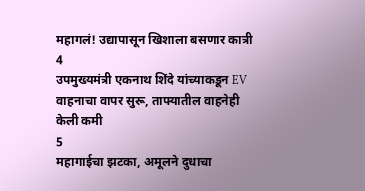महागलं! उद्यापासून खिशाला बसणार कात्री
4
उपमुख्यमंत्री एकनाथ शिंदे यांच्याकडून EV वाहनाचा वापर सुरू, ताफ्यातील वाहनेही केली कमी
5
महागाईचा झटका, अमूलने दुधाचा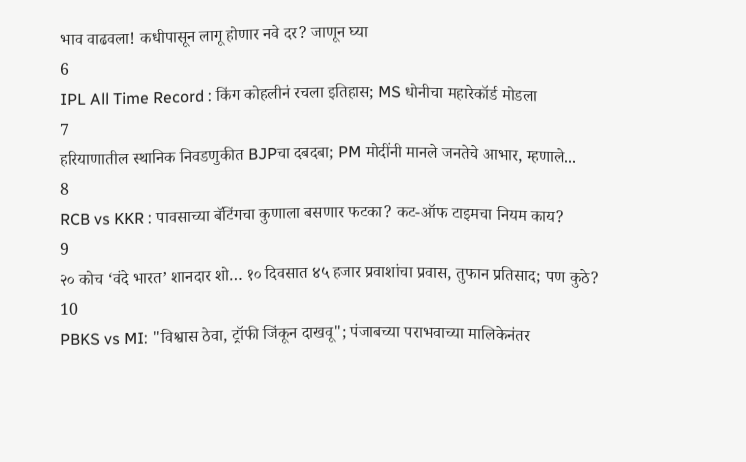भाव वाढवला! कधीपासून लागू होणार नवे दर? जाणून घ्या
6
IPL All Time Record : किंग कोहलीनं रचला इतिहास; MS धोनीचा महारेकॉर्ड मोडला
7
हरियाणातील स्थानिक निवडणुकीत BJPचा दबदबा; PM मोदींनी मानले जनतेचे आभार, म्हणाले...
8
RCB vs KKR : पावसाच्या बॅटिंगचा कुणाला बसणार फटका? कट-ऑफ टाइमचा नियम काय?
9
२० कोच ‘वंदे भारत’ शानदार शो… १० दिवसात ४५ हजार प्रवाशांचा प्रवास, तुफान प्रतिसाद; पण कुठे?
10
PBKS vs MI: "विश्वास ठेवा, ट्रॉफी जिंकून दाखवू"; पंजाबच्या पराभवाच्या मालिकेनंतर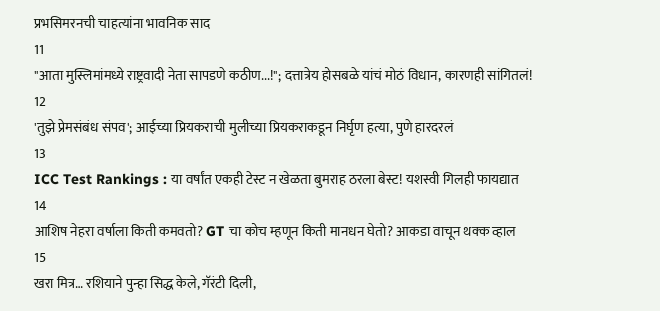प्रभसिमरनची चाहत्यांना भावनिक साद
11
"आता मुस्लिमांमध्ये राष्ट्रवादी नेता सापडणे कठीण...!"; दत्तात्रेय होसबळे यांचं मोठं विधान, कारणही सांगितलं!
12
'तुझे प्रेमसंबंध संपव'; आईच्या प्रियकराची मुलीच्या प्रियकराकडून निर्घृण हत्या, पुणे हारदरलं
13
ICC Test Rankings : या वर्षांत एकही टेस्ट न खेळता बुमराह ठरला बेस्ट! यशस्वी गिलही फायद्यात
14
आशिष नेहरा वर्षाला किती कमवतो? GT चा कोच म्हणून किती मानधन घेतो? आकडा वाचून थक्क व्हाल
15
खरा मित्र… रशियाने पुन्हा सिद्ध केले, गॅरंटी दिली,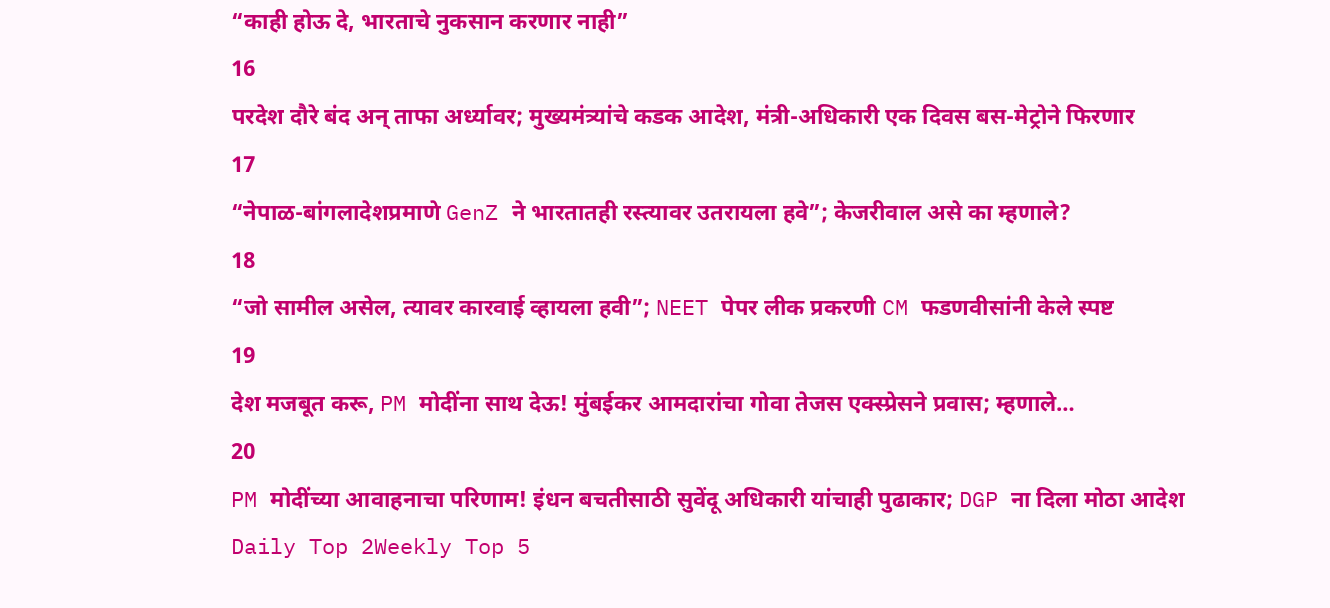“काही होऊ दे, भारताचे नुकसान करणार नाही”
16
परदेश दौरे बंद अन् ताफा अर्ध्यावर; मुख्यमंत्र्यांचे कडक आदेश, मंत्री-अधिकारी एक दिवस बस-मेट्रोने फिरणार
17
“नेपाळ-बांगलादेशप्रमाणे GenZ ने भारतातही रस्त्यावर उतरायला हवे”; केजरीवाल असे का म्हणाले?
18
“जो सामील असेल, त्यावर कारवाई व्हायला हवी”; NEET पेपर लीक प्रकरणी CM फडणवीसांनी केले स्पष्ट
19
देश मजबूत करू, PM मोदींना साथ देऊ! मुंबईकर आमदारांचा गोवा तेजस एक्स्प्रेसने प्रवास; म्हणाले…
20
PM मोदींच्या आवाहनाचा परिणाम! इंधन बचतीसाठी सुवेंदू अधिकारी यांचाही पुढाकार; DGP ना दिला मोठा आदेश
Daily Top 2Weekly Top 5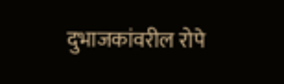दुभाजकांवरील रोपे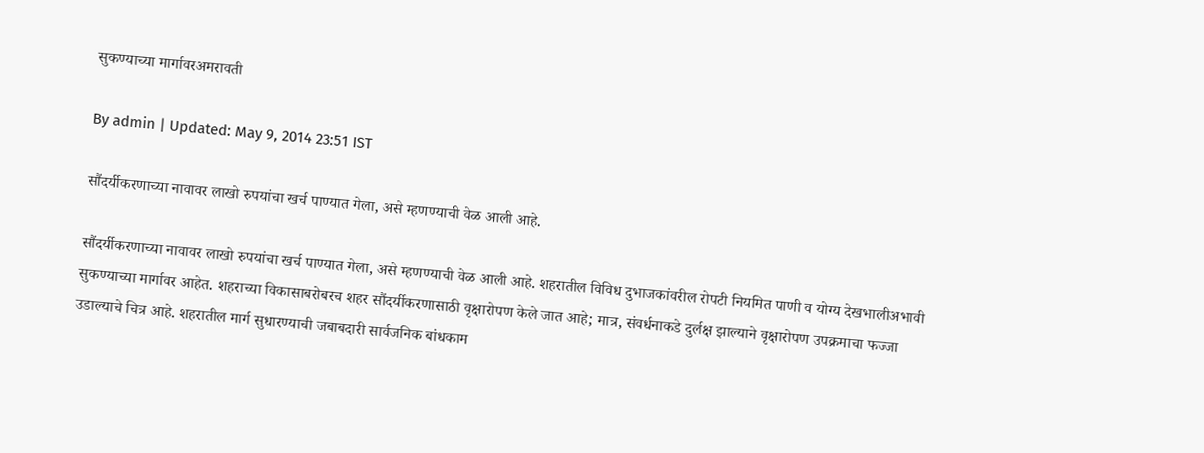सुकण्याच्या मार्गावरअमरावती

By admin | Updated: May 9, 2014 23:51 IST

सौंदर्यीकरणाच्या नावावर लाखो रुपयांचा खर्च पाण्यात गेला, असे म्हणण्याची वेळ आली आहे.

सौंदर्यीकरणाच्या नावावर लाखो रुपयांचा खर्च पाण्यात गेला, असे म्हणण्याची वेळ आली आहे. शहरातील विविध दुभाजकांवरील रोपटी नियमित पाणी व योग्य देखभालीअभावी सुकण्याच्या मार्गावर आहेत. शहराच्या विकासाबरोबरच शहर सौंदर्यीकरणासाठी वृक्षारोपण केले जात आहे; मात्र, संवर्धनाकडे दुर्लक्ष झाल्याने वृक्षारोपण उपक्रमाचा फज्जा उडाल्याचे चित्र आहे. शहरातील मार्ग सुधारण्याची जबाबदारी सार्वजनिक बांधकाम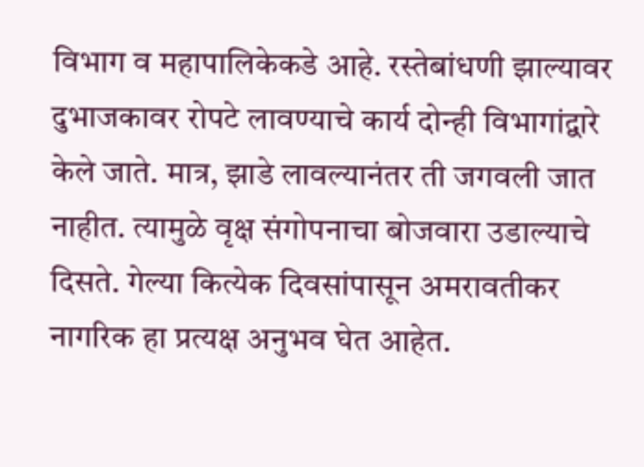विभाग व महापालिकेकडे आहे. रस्तेबांधणी झाल्यावर दुभाजकावर रोपटे लावण्याचे कार्य दोन्ही विभागांद्वारे केले जाते. मात्र, झाडे लावल्यानंतर ती जगवली जात नाहीत. त्यामुळे वृक्ष संगोपनाचा बोजवारा उडाल्याचे दिसते. गेल्या कित्येक दिवसांपासून अमरावतीकर नागरिक हा प्रत्यक्ष अनुभव घेत आहेत.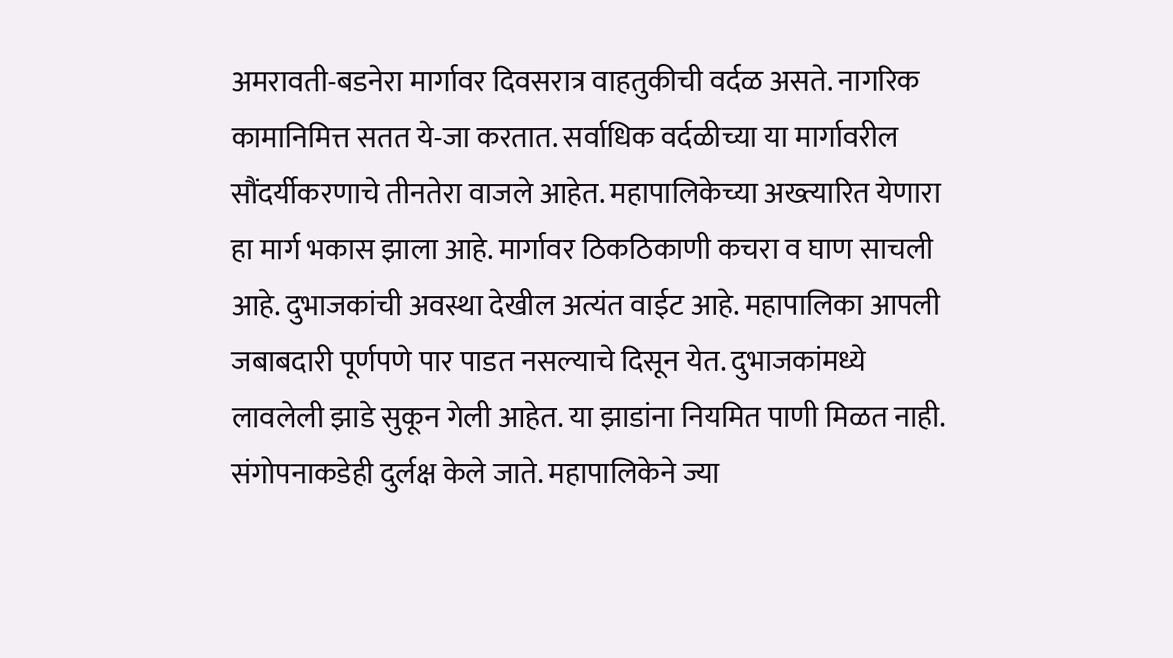अमरावती-बडनेरा मार्गावर दिवसरात्र वाहतुकीची वर्दळ असते. नागरिक कामानिमित्त सतत ये-जा करतात. सर्वाधिक वर्दळीच्या या मार्गावरील सौंदर्यीकरणाचे तीनतेरा वाजले आहेत. महापालिकेच्या अख्त्यारित येणारा हा मार्ग भकास झाला आहे. मार्गावर ठिकठिकाणी कचरा व घाण साचली आहे. दुभाजकांची अवस्था देखील अत्यंत वाईट आहे. महापालिका आपली जबाबदारी पूर्णपणे पार पाडत नसल्याचे दिसून येत. दुभाजकांमध्ये लावलेली झाडे सुकून गेली आहेत. या झाडांना नियमित पाणी मिळत नाही. संगोपनाकडेही दुर्लक्ष केले जाते. महापालिकेने ज्या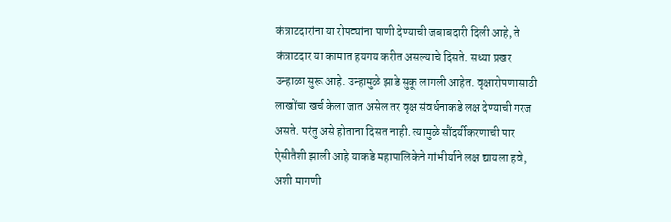कंत्राटदारांना या रोपट्यांना पाणी देण्याची जबाबदारी दिली आहे, ते कंत्राटदार या कामात हयगय करीत असल्याचे दिसते. सध्या प्रखर उन्हाळा सुरू आहे. उन्हामुळे झाडे सुकू लागली आहेत. वृक्षारोपणासाठी लाखोंचा खर्च केला जात असेल तर वृक्ष संवर्धनाकडे लक्ष देण्याची गरज असते. परंतु असे होताना दिसत नाही. त्यामुळे सौंदर्यीकरणाची पार ऐसीतैशी झाली आहे याकडे महापालिकेने गांभीर्याने लक्ष द्यायला हवे, अशी मागणी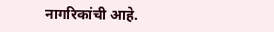नागरिकांची आहे.